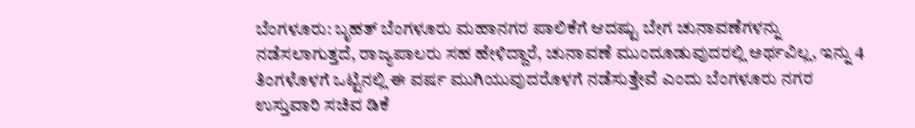ಬೆಂಗಳೂರು: ಬೃಹತ್ ಬೆಂಗಳೂರು ಮಹಾನಗರ ಪಾಲಿಕೆಗೆ ಆದಷ್ಟು ಬೇಗ ಚುನಾವಣೆಗಳನ್ನು ನಡೆಸಲಾಗುತ್ತದೆ, ರಾಜ್ಯಪಾಲರು ಸಹ ಹೇಳಿದ್ದಾರೆ, ಚುನಾವಣೆ ಮುಂದೂಡುವುದರಲ್ಲಿ ಅರ್ಥವಿಲ್ಲ, ಇನ್ನು 4 ತಿಂಗಳೊಳಗೆ ಒಟ್ಟಿನಲ್ಲಿ ಈ ವರ್ಷ ಮುಗಿಯುವುದರೊಳಗೆ ನಡೆಸುತ್ತೇವೆ ಎಂದು ಬೆಂಗಳೂರು ನಗರ ಉಸ್ತುವಾರಿ ಸಚಿವ ಡಿಕೆ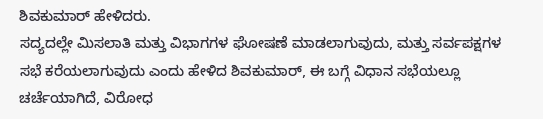ಶಿವಕುಮಾರ್ ಹೇಳಿದರು.
ಸದ್ಯದಲ್ಲೇ ಮಿಸಲಾತಿ ಮತ್ತು ವಿಭಾಗಗಳ ಘೋಷಣೆ ಮಾಡಲಾಗುವುದು, ಮತ್ತು ಸರ್ವಪಕ್ಷಗಳ ಸಭೆ ಕರೆಯಲಾಗುವುದು ಎಂದು ಹೇಳಿದ ಶಿವಕುಮಾರ್, ಈ ಬಗ್ಗೆ ವಿಧಾನ ಸಭೆಯಲ್ಲೂ ಚರ್ಚೆಯಾಗಿದೆ, ವಿರೋಧ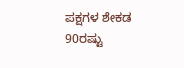ಪಕ್ಷಗಳ ಶೇಕಡ 90ರಷ್ಟು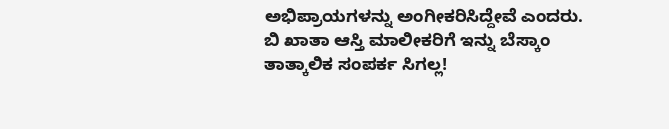ಅಭಿಪ್ರಾಯಗಳನ್ನು ಅಂಗೀಕರಿಸಿದ್ದೇವೆ ಎಂದರು.
ಬಿ ಖಾತಾ ಆಸ್ತಿ ಮಾಲೀಕರಿಗೆ ಇನ್ನು ಬೆಸ್ಕಾಂ ತಾತ್ಕಾಲಿಕ ಸಂಪರ್ಕ ಸಿಗಲ್ಲ!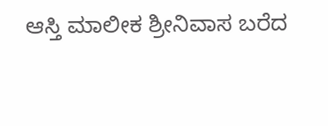ಆಸ್ತಿ ಮಾಲೀಕ ಶ್ರೀನಿವಾಸ ಬರೆದ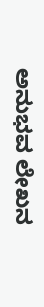ಅನುಭವ ಲೇಖನ